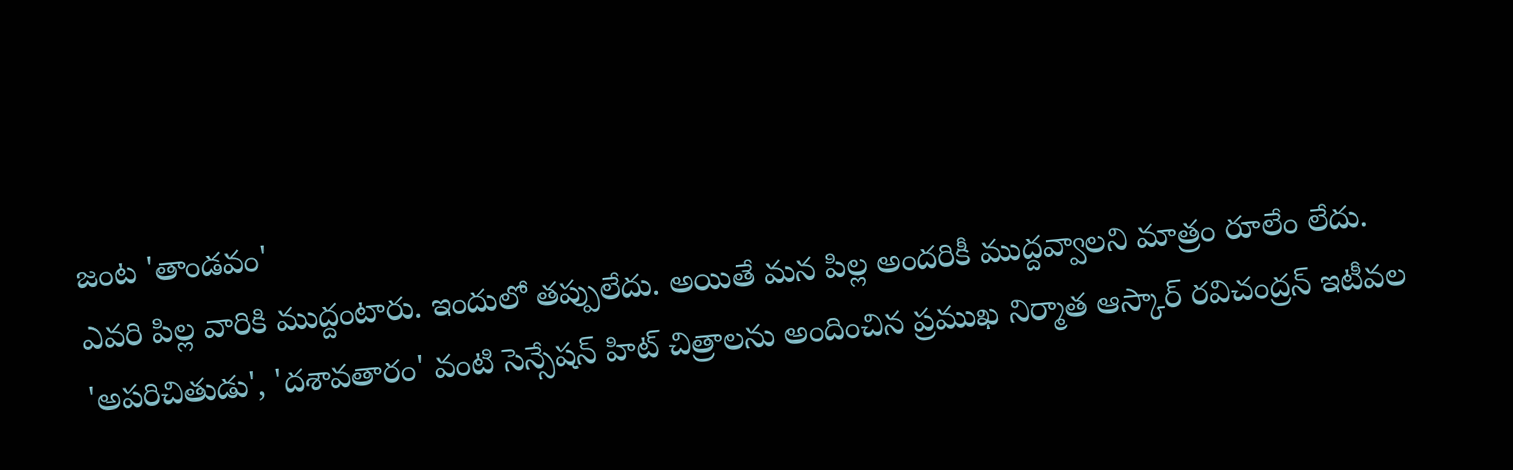జంట 'తాండవం'
ఎవరి పిల్ల వారికి ముద్దంటారు. ఇందులో తప్పులేదు. అయితే మన పిల్ల అందరికీ ముద్దవ్వాలని మాత్రం రూలేం లేదు. 'అపరిచితుడు', 'దశావతారం' వంటి సెన్సేషన్ హిట్ చిత్రాలను అందించిన ప్రముఖ నిర్మాత ఆస్కార్ రవిచంద్రన్ ఇటీవల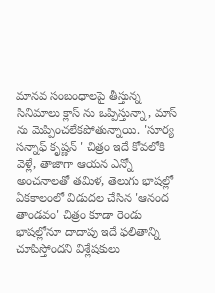మానవ సంబంధాలపై తీస్తున్న సినిమాలు క్లాస్ ను ఒప్పిస్తున్నా, మాస్ ను మెప్పించలేకపోతున్నాయి. 'సూర్య సన్నాఫ్ కృష్ణన్ ' చిత్రం ఇదే కోవలోకి వెళ్లే, తాజాగా ఆయన ఎన్నో అంచనాలతో తమిళ, తెలుగు భాషల్లో ఏకకాలంలో విడుదల చేసిన 'ఆనంద తాండవం' చిత్రం కూడా రెండు భాషల్లోనూ దాదాపు ఇదే ఫలితాన్ని చూపిస్తోందని విశ్లేషకులు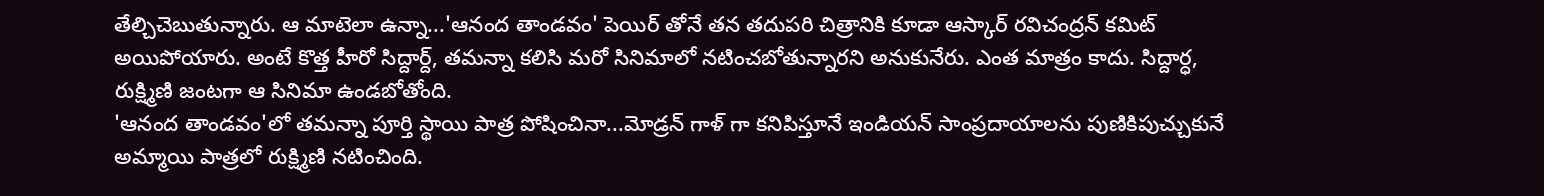తేల్చిచెబుతున్నారు. ఆ మాటెలా ఉన్నా...'ఆనంద తాండవం' పెయిర్ తోనే తన తదుపరి చిత్రానికి కూడా ఆస్కార్ రవిచంద్రన్ కమిట్ అయిపోయారు. అంటే కొత్త హీరో సిద్దార్ద్, తమన్నా కలిసి మరో సినిమాలో నటించబోతున్నారని అనుకునేరు. ఎంత మాత్రం కాదు. సిద్దార్ధ, రుక్ష్మిణి జంటగా ఆ సినిమా ఉండబోతోంది.
'ఆనంద తాండవం'లో తమన్నా పూర్తి స్థాయి పాత్ర పోషించినా...మోడ్రన్ గాళ్ గా కనిపిస్తూనే ఇండియన్ సాంప్రదాయాలను పుణికిపుచ్చుకునే అమ్మాయి పాత్రలో రుక్ష్మిణి నటించింది.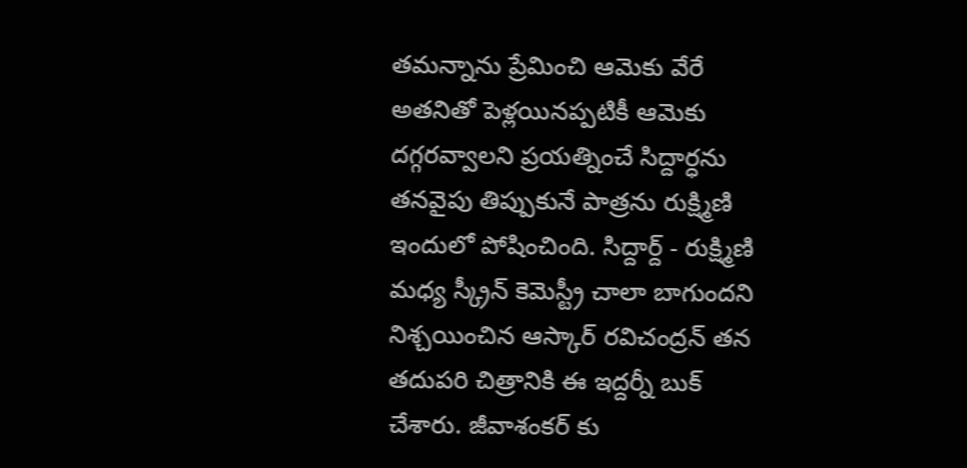తమన్నాను ప్రేమించి ఆమెకు వేరే అతనితో పెళ్లయినప్పటికీ ఆమెకు దగ్గరవ్వాలని ప్రయత్నించే సిద్దార్ధను తనవైపు తిప్పుకునే పాత్రను రుక్ష్మిణి ఇందులో పోషించింది. సిద్దార్ద్ - రుక్ష్మిణి మధ్య స్క్రీన్ కెమెస్ట్రీ చాలా బాగుందని నిశ్చయించిన ఆస్కార్ రవిచంద్రన్ తన తదుపరి చిత్రానికి ఈ ఇద్దర్నీ బుక్ చేశారు. జీవాశంకర్ కు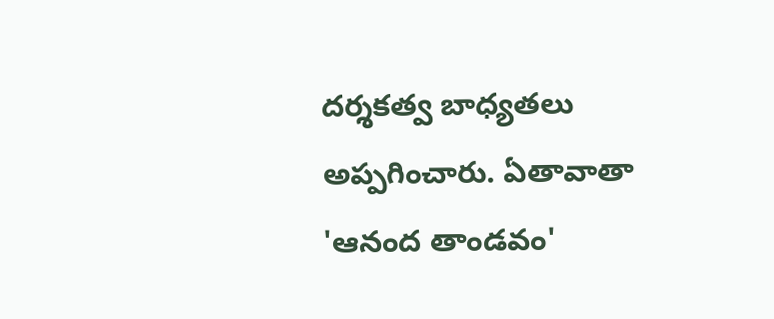దర్శకత్వ బాధ్యతలు అప్పగించారు. ఏతావాతా 'ఆనంద తాండవం'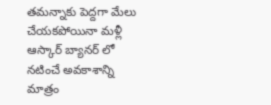తమన్నాకు పెద్దగా మేలు చేయకపోయినా మళ్లీ ఆస్కార్ బ్యానర్ లో నటించే అవకాశాన్ని మాత్రం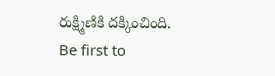రుక్ష్మిణికి దక్కించింది.
Be first to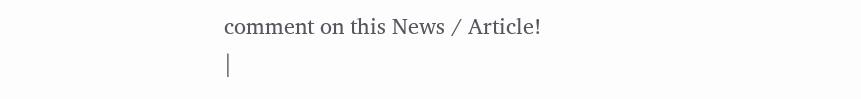comment on this News / Article!
|